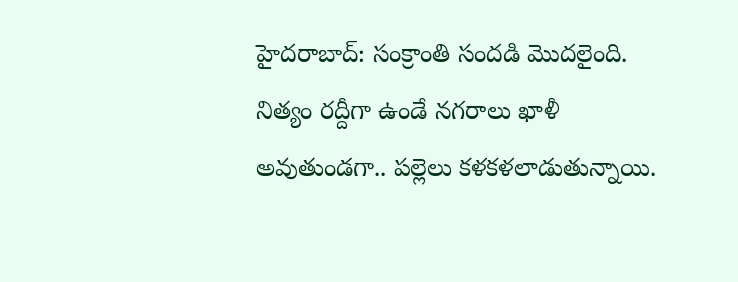హైదరాబాద్: సంక్రాంతి సందడి మొదలైంది. నిత్యం రద్దీగా ఉండే నగరాలు ఖాళీ అవుతుండగా.. పల్లెలు కళకళలాడుతున్నాయి.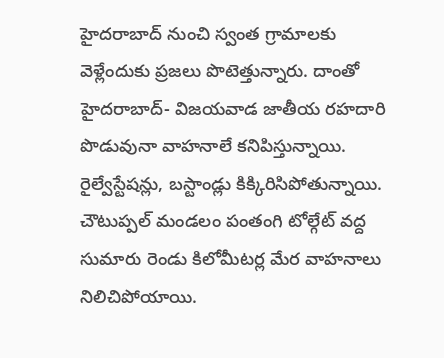హైదరాబాద్ నుంచి స్వంత గ్రామాలకు వెళ్లేందుకు ప్రజలు పొటెత్తున్నారు. దాంతో హైదరాబాద్- విజయవాడ జాతీయ రహదారి పొడువునా వాహనాలే కనిపిస్తున్నాయి. రైల్వేస్టేషన్లు, బస్టాండ్లు కిక్కిరిసిపోతున్నాయి. చౌటుప్పల్ మండలం పంతంగి టోల్గేట్ వద్ద సుమారు రెండు కిలోమీటర్ల మేర వాహనాలు నిలిచిపోయాయి.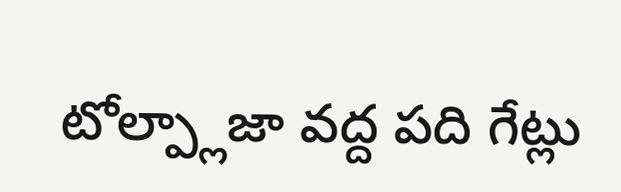టోల్ప్లాజా వద్ద పది గేట్లు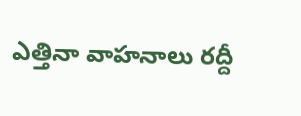ఎత్తినా వాహనాలు రద్దీ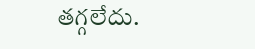తగ్గలేదు.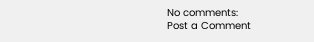No comments:
Post a Comment